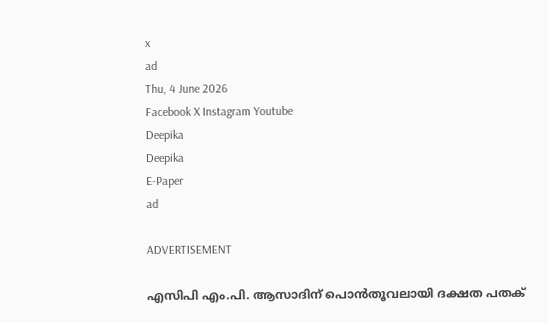x
ad
Thu, 4 June 2026
Facebook X Instagram Youtube
Deepika
Deepika
E-Paper
ad

ADVERTISEMENT

എസിപി എം.പി. ആസാദിന് പൊന്‍തൂവലായി ദക്ഷത പതക്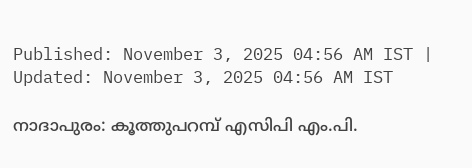Published: November 3, 2025 04:56 AM IST | Updated: November 3, 2025 04:56 AM IST

നാദാപുരം: കൂത്തുപറമ്പ് എസിപി എം.പി.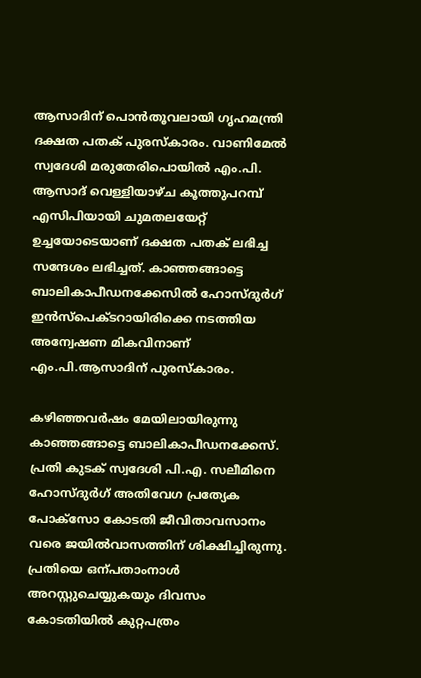ആസാദിന് പൊന്‍തൂവലായി ഗൃഹമന്ത്രി ദക്ഷത പതക് പുരസ്‌കാരം. വാണിമേല്‍ സ്വദേശി മരുതേരിപൊയില്‍ എം.പി. ആസാദ് വെള്ളിയാഴ്ച കൂത്തുപറമ്പ് എസിപിയായി ചുമതലയേറ്റ് ഉച്ചയോടെയാണ് ദക്ഷത പതക് ലഭിച്ച സന്ദേശം ലഭിച്ചത്. കാഞ്ഞങ്ങാട്ടെ ബാലികാപീഡനക്കേസില്‍ ഹോസ്ദുര്‍ഗ് ഇന്‍സ്‌പെക്ടറായിരിക്കെ നടത്തിയ അന്വേഷണ മികവിനാണ് എം.പി.ആസാദിന് പുരസ്‌കാരം.

കഴിഞ്ഞവര്‍ഷം മേയിലായിരുന്നു കാഞ്ഞങ്ങാട്ടെ ബാലികാപീഡനക്കേസ്. പ്രതി കുടക് സ്വദേശി പി.എ. സലീമിനെ ഹോസ്ദുര്‍ഗ് അതിവേഗ പ്രത്യേക പോക്‌സോ കോടതി ജീവിതാവസാനം വരെ ജയില്‍വാസത്തിന് ശിക്ഷിച്ചിരുന്നു. പ്രതിയെ ഒന്പതാംനാള്‍ അറസ്റ്റുചെയ്യുകയും ദിവസം കോടതിയില്‍ കുറ്റപത്രം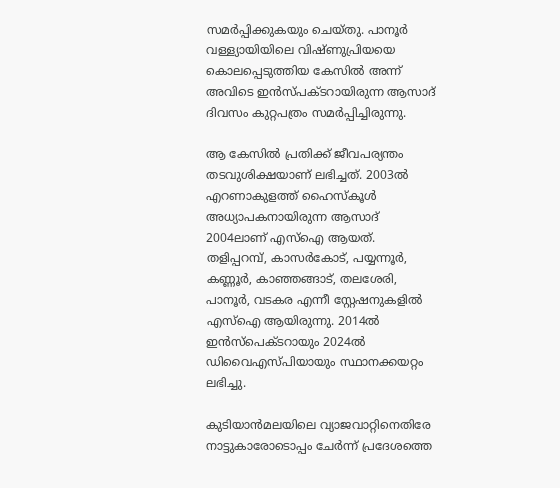സമര്‍പ്പിക്കുകയും ചെയ്തു. പാനൂര്‍ വള്ള്യായിയിലെ വിഷ്ണുപ്രിയയെ കൊലപ്പെടുത്തിയ കേസില്‍ അന്ന് അവിടെ ഇന്‍സ്പക്ടറായിരുന്ന ആസാദ് ദിവസം കുറ്റപത്രം സമര്‍പ്പിച്ചിരുന്നു.

ആ കേസില്‍ പ്രതിക്ക് ജീവപര്യന്തം തടവുശിക്ഷയാണ് ലഭിച്ചത്. 2003ല്‍ എറണാകുളത്ത് ഹൈസ്‌കൂള്‍ അധ്യാപകനായിരുന്ന ആസാദ് 2004ലാണ് എസ്‌ഐ ആയത്. തളിപ്പറമ്പ്, കാസര്‍കോട്, പയ്യന്നൂര്‍, കണ്ണൂര്‍, കാഞ്ഞങ്ങാട്, തലശേരി, പാനൂര്‍, വടകര എന്നീ സ്റ്റേഷനുകളില്‍ എസ്‌ഐ ആയിരുന്നു. 2014ല്‍ ഇന്‍സ്‌പെക്ടറായും 2024ല്‍ ഡിവൈഎസ്പിയായും സ്ഥാനക്കയറ്റം ലഭിച്ചു.

കുടിയാന്‍മലയിലെ വ്യാജവാറ്റിനെതിരേ നാട്ടുകാരോടൊപ്പം ചേര്‍ന്ന് പ്രദേശത്തെ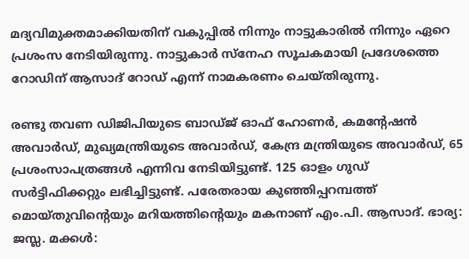മദ്യവിമുക്തമാക്കിയതിന് വകുപ്പില്‍ നിന്നും നാട്ടുകാരില്‍ നിന്നും ഏറെ പ്രശംസ നേടിയിരുന്നു. നാട്ടുകാര്‍ സ്‌നേഹ സൂചകമായി പ്രദേശത്തെ റോഡിന് ആസാദ് റോഡ് എന്ന് നാമകരണം ചെയ്തിരുന്നു.

രണ്ടു തവണ ഡിജിപിയുടെ ബാഡ്ജ് ഓഫ് ഹോണര്‍, കമന്‍റേഷന്‍ അവാര്‍ഡ്, മുഖ്യമന്ത്രിയുടെ അവാര്‍ഡ്, കേന്ദ്ര മന്ത്രിയുടെ അവാര്‍ഡ്, 65 പ്രശംസാപത്രങ്ങള്‍ എന്നിവ നേടിയിട്ടുണ്ട്. 125 ഓളം ഗുഡ് സര്‍ട്ടിഫിക്കറ്റും ലഭിച്ചിട്ടുണ്ട്. പരേതരായ കുഞ്ഞിപ്പറമ്പത്ത് മൊയ്തുവിന്‍റെയും മറിയത്തിന്‍റെയും മകനാണ് എം.പി. ആസാദ്. ഭാര്യ: ജസ്ല. മക്കള്‍: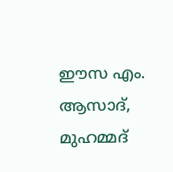ഈസ എം. ആസാദ്, മുഹമ്മദ്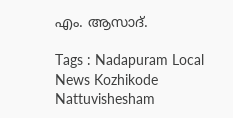എം. ആസാദ്.

Tags : Nadapuram Local News Kozhikode Nattuvishesham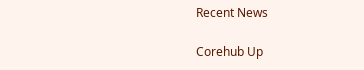Recent News

Corehub Up